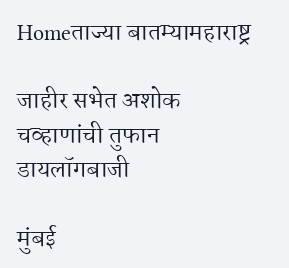Homeताज्या बातम्यामहाराष्ट्र

जाहीर सभेत अशोक चव्हाणांची तुफान डायलॉगबाजी

मुंबई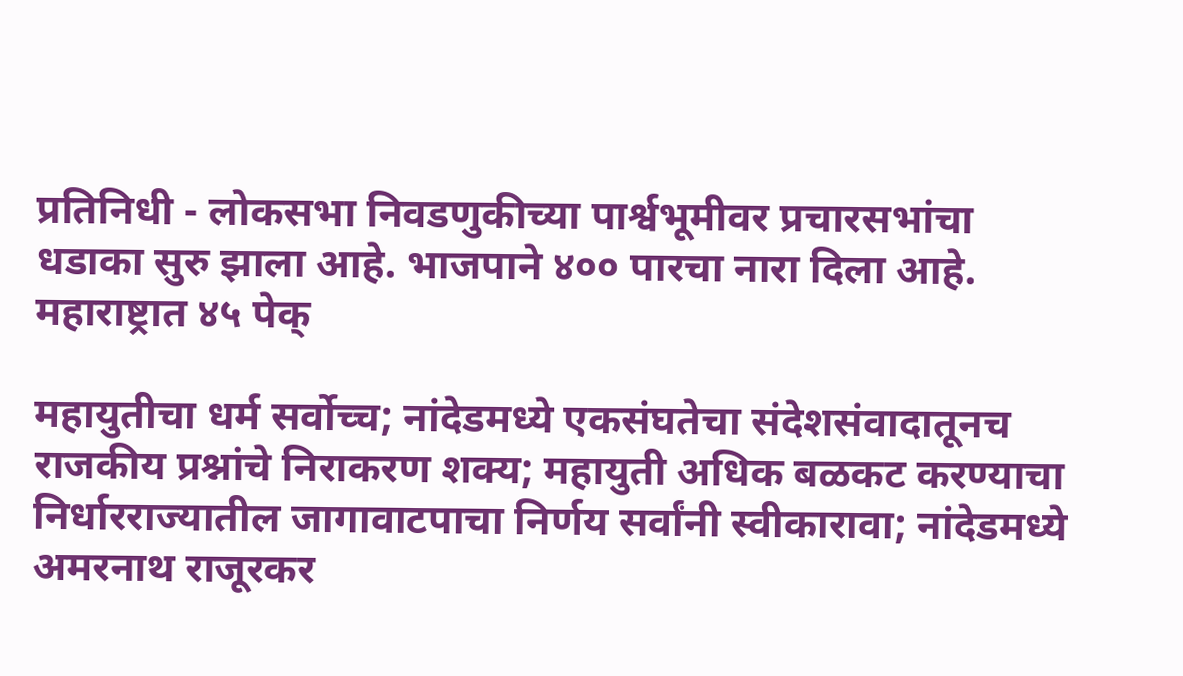प्रतिनिधी - लोकसभा निवडणुकीच्या पार्श्वभूमीवर प्रचारसभांचा धडाका सुरु झाला आहे. भाजपाने ४०० पारचा नारा दिला आहे. महाराष्ट्रात ४५ पेक्

महायुतीचा धर्म सर्वोच्च; नांदेडमध्ये एकसंघतेचा संदेशसंवादातूनच राजकीय प्रश्नांचे निराकरण शक्य; महायुती अधिक बळकट करण्याचा निर्धारराज्यातील जागावाटपाचा निर्णय सर्वांनी स्वीकारावा; नांदेडमध्ये अमरनाथ राजूरकर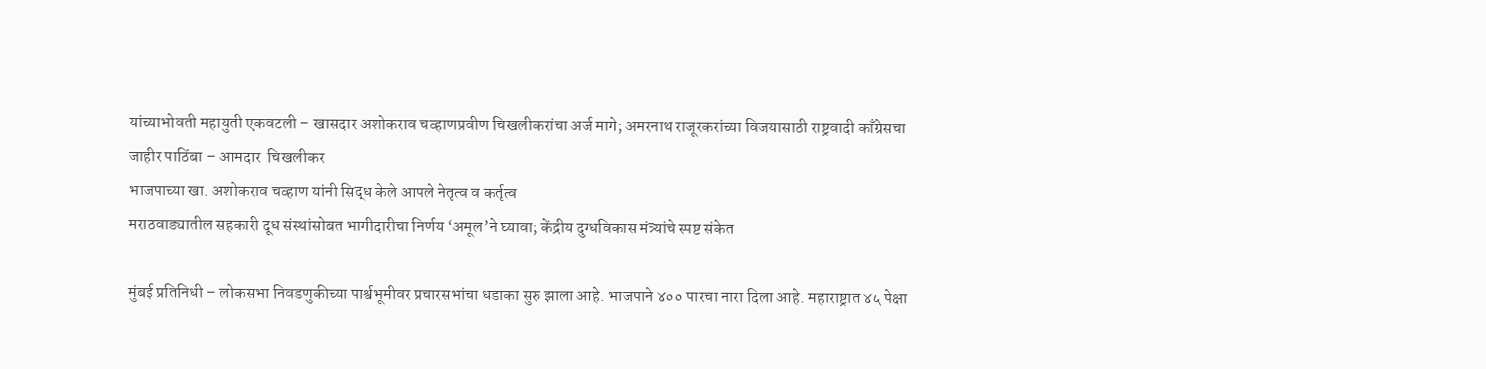यांच्याभोवती महायुती एकवटली – खासदार अशोकराव चव्हाणप्रवीण चिखलीकरांचा अर्ज मागे; अमरनाथ राजूरकरांच्या विजयासाठी राष्ट्रवादी काँग्रेसचा जाहीर पाठिंबा – आमदार  चिखलीकर
भाजपाच्या खा. अशोकराव चव्हाण यांनी सिद्ध केले आपले नेतृत्व व कर्तृत्व
मराठवाड्यातील सहकारी दूध संस्थांसोबत भागीदारीचा निर्णय ‘अमूल’ने घ्यावा; केंद्रीय दुग्धविकास मंत्र्यांचे स्पष्ट संकेत

मुंबई प्रतिनिधी – लोकसभा निवडणुकीच्या पार्श्वभूमीवर प्रचारसभांचा धडाका सुरु झाला आहे. भाजपाने ४०० पारचा नारा दिला आहे. महाराष्ट्रात ४५ पेक्षा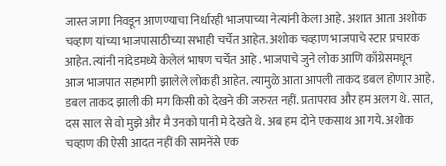जास्त जागा निवडून आणण्याचा निर्धारही भाजपाच्या नेत्यांनी केला आहे. अशात आता अशोक चव्हाण यांच्या भाजपासाठीच्या सभाही चर्चेत आहेत. अशोक चव्हाण भाजपाचे स्टार प्रचारक आहेत. त्यांनी नांदेडमध्ये केलेलं भाषण चर्चेत आहे . भाजपाचे जुने लोक आणि काँग्रेसमधून आज भाजपात सहभागी झालेले लोकही आहेत. त्यामुळे आता आपली ताकद डबल होणार आहे. डबल ताकद झाली की मग किसी को देखने की जरुरत नहीं. प्रतापराव और हम अलग थे. सात, दस साल से वो मुझे और मै उनको पानी मे देखते थे. अब हम दोने एकसाथ आ गये. अशोक चव्हाण की ऐसी आदत नहीं की सामनेंसे एक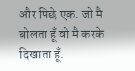और पिछे एक. जो मै बोलता हूँ वो मै करके दिखाता हूँ.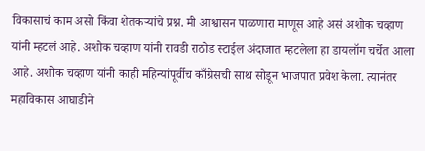विकासाचं काम असो किंवा शेतकऱ्यांचे प्रश्न. मी आश्वासन पाळणारा माणूस आहे असं अशोक चव्हाण यांनी म्हटलं आहे. अशोक चव्हाण यांनी रावडी राठोड स्टाईल अंदाजात म्हटलेला हा डायलॉग चर्चेत आला आहे. अशोक चव्हाण यांनी काही महिन्यांपूर्वीच काँग्रेसची साथ सोडून भाजपात प्रवेश केला. त्यानंतर महाविकास आघाडीने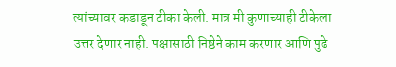त्यांच्यावर कडाडून टीका केली. मात्र मी कुणाच्याही टीकेला उत्तर देणार नाही. पक्षासाठी निष्ठेने काम करणार आणि पुढे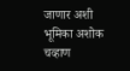जाणार अशी भूमिका अशोक चव्हाण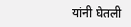यांनी घेतली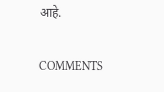आहे.

COMMENTS